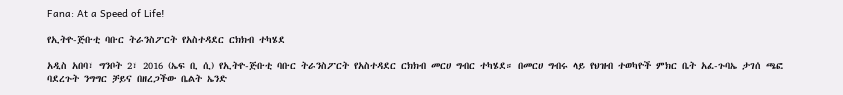Fana: At a Speed of Life!

የኢትዮ-ጅቡቲ ባቡር ትራንስፖርት የአስተዳደር ርክክብ ተካሄደ

አዲስ አበባ፣ ግንቦት 2፣ 2016 (ኤፍ ቢ ሲ) የኢትዮ-ጅቡቲ ባቡር ትራንስፖርት የአስተዳደር ርክክብ መርሀ ግብር ተካሄደ። በመርሀ ግብሩ ላይ የህዝብ ተወካዮች ምክር ቤት አፈ-ጉባኤ ታገሰ ጫፎ ባደረጉት ንግግር ቻይና በዘረጋችው ቤልት ኤንድ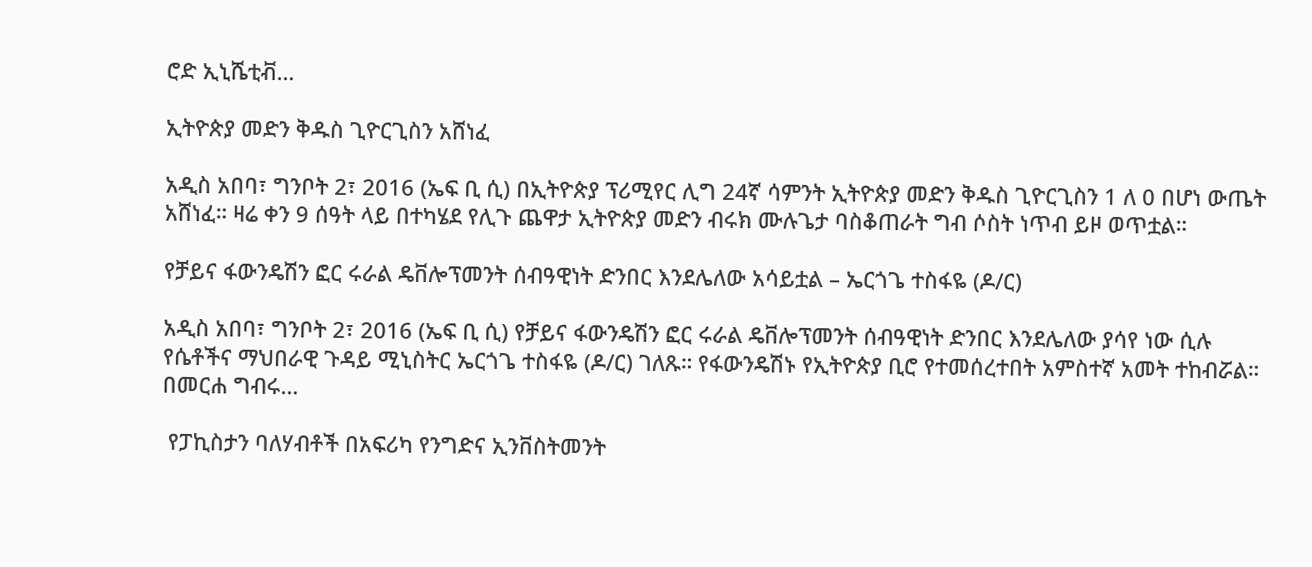ሮድ ኢኒሼቲቭ…

ኢትዮጵያ መድን ቅዱስ ጊዮርጊስን አሸነፈ

አዲስ አበባ፣ ግንቦት 2፣ 2016 (ኤፍ ቢ ሲ) በኢትዮጵያ ፕሪሚየር ሊግ 24ኛ ሳምንት ኢትዮጵያ መድን ቅዱስ ጊዮርጊስን 1 ለ 0 በሆነ ውጤት አሸነፈ። ዛሬ ቀን 9 ሰዓት ላይ በተካሄደ የሊጉ ጨዋታ ኢትዮጵያ መድን ብሩክ ሙሉጌታ ባስቆጠራት ግብ ሶስት ነጥብ ይዞ ወጥቷል።

የቻይና ፋውንዴሽን ፎር ሩራል ዴቨሎፕመንት ሰብዓዊነት ድንበር እንደሌለው አሳይቷል – ኤርጎጌ ተስፋዬ (ዶ/ር)

አዲስ አበባ፣ ግንቦት 2፣ 2016 (ኤፍ ቢ ሲ) የቻይና ፋውንዴሽን ፎር ሩራል ዴቨሎፕመንት ሰብዓዊነት ድንበር እንደሌለው ያሳየ ነው ሲሉ የሴቶችና ማህበራዊ ጉዳይ ሚኒስትር ኤርጎጌ ተስፋዬ (ዶ/ር) ገለጹ። የፋውንዴሽኑ የኢትዮጵያ ቢሮ የተመሰረተበት አምስተኛ አመት ተከብሯል። በመርሐ ግብሩ…

 የፓኪስታን ባለሃብቶች በአፍሪካ የንግድና ኢንቨስትመንት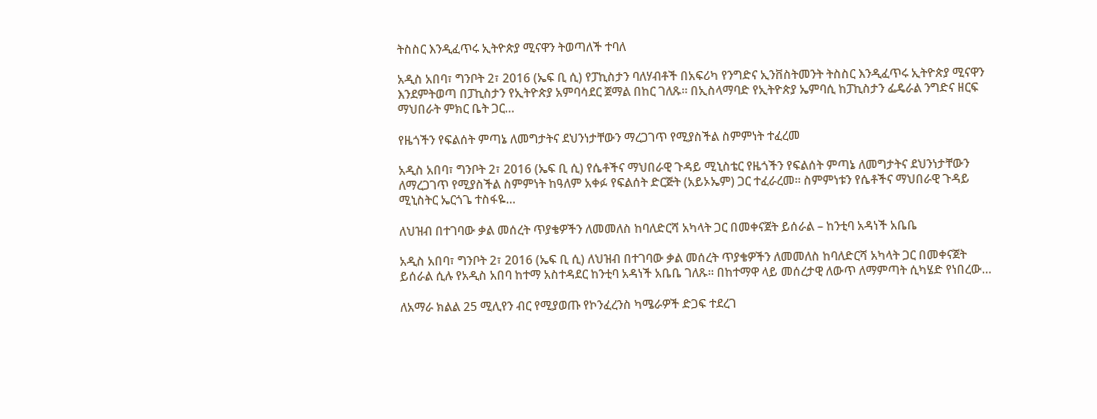ትስስር እንዲፈጥሩ ኢትዮጵያ ሚናዋን ትወጣለች ተባለ

አዲስ አበባ፣ ግንቦት 2፣ 2016 (ኤፍ ቢ ሲ) የፓኪስታን ባለሃብቶች በአፍሪካ የንግድና ኢንቨስትመንት ትስስር እንዲፈጥሩ ኢትዮጵያ ሚናዋን እንደምትወጣ በፓኪስታን የኢትዮጵያ አምባሳደር ጀማል በከር ገለጹ። በኢስላማባድ የኢትዮጵያ ኤምባሲ ከፓኪስታን ፌዴራል ንግድና ዘርፍ ማህበራት ምክር ቤት ጋር…

የዜጎችን የፍልሰት ምጣኔ ለመግታትና ደህንነታቸውን ማረጋገጥ የሚያስችል ስምምነት ተፈረመ

አዲስ አበባ፣ ግንቦት 2፣ 2016 (ኤፍ ቢ ሲ) የሴቶችና ማህበራዊ ጉዳይ ሚኒስቴር የዜጎችን የፍልሰት ምጣኔ ለመግታትና ደህንነታቸውን ለማረጋገጥ የሚያስችል ስምምነት ከዓለም አቀፉ የፍልሰት ድርጅት (አይኦኤም) ጋር ተፈራረመ፡፡ ስምምነቱን የሴቶችና ማህበራዊ ጉዳይ ሚኒስትር ኤርጎጌ ተስፋዬ…

ለህዝብ በተገባው ቃል መሰረት ጥያቄዎችን ለመመለስ ከባለድርሻ አካላት ጋር በመቀናጀት ይሰራል – ከንቲባ አዳነች አቤቤ

አዲስ አበባ፣ ግንቦት 2፣ 2016 (ኤፍ ቢ ሲ) ለህዝብ በተገባው ቃል መሰረት ጥያቄዎችን ለመመለስ ከባለድርሻ አካላት ጋር በመቀናጀት ይሰራል ሲሉ የአዲስ አበባ ከተማ አስተዳደር ከንቲባ አዳነች አቤቤ ገለጹ። በከተማዋ ላይ መሰረታዊ ለውጥ ለማምጣት ሲካሄድ የነበረው…

ለአማራ ክልል 25 ሚሊየን ብር የሚያወጡ የኮንፈረንስ ካሜራዎች ድጋፍ ተደረገ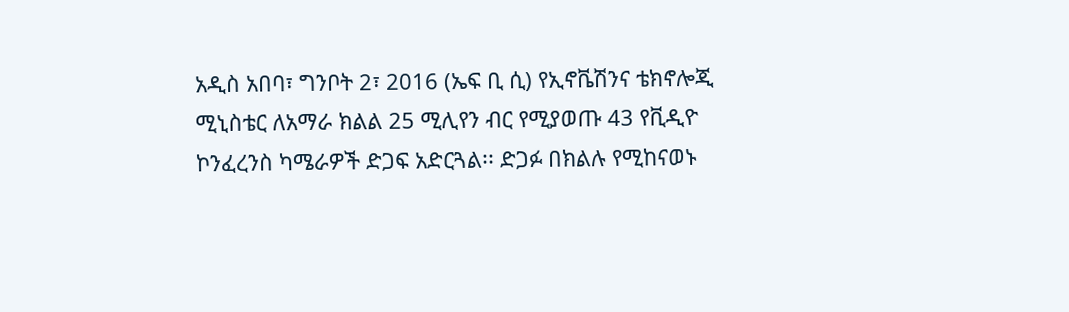አዲስ አበባ፣ ግንቦት 2፣ 2016 (ኤፍ ቢ ሲ) የኢኖቬሽንና ቴክኖሎጂ ሚኒስቴር ለአማራ ክልል 25 ሚሊየን ብር የሚያወጡ 43 የቪዲዮ ኮንፈረንስ ካሜራዎች ድጋፍ አድርጓል፡፡ ድጋፉ በክልሉ የሚከናወኑ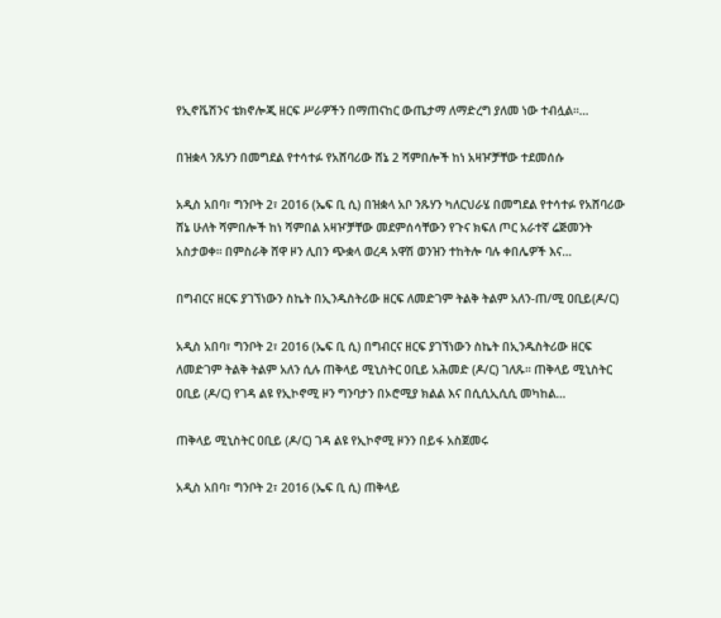የኢኖቬሽንና ቴክኖሎጂ ዘርፍ ሥራዎችን በማጠናከር ውጤታማ ለማድረግ ያለመ ነው ተብሏል።…

በዝቋላ ንጹሃን በመግደል የተሳተፉ የአሸባሪው ሸኔ 2 ሻምበሎች ከነ አዛዦቻቸው ተደመሰሱ

አዲስ አበባ፣ ግንቦት 2፣ 2016 (ኤፍ ቢ ሲ) በዝቋላ አቦ ንጹሃን ካለርህራሄ በመግደል የተሳተፉ የአሸባሪው ሸኔ ሁለት ሻምበሎች ከነ ሻምበል አዛዦቻቸው መደምሰሳቸውን የጉና ክፍለ ጦር አራተኛ ሬጅመንት አስታወቀ፡፡ በምስራቅ ሸዋ ዞን ሊበን ጭቋላ ወረዳ አዋሽ ወንዝን ተከትሎ ባሉ ቀበሌዎች እና…

በግብርና ዘርፍ ያገኘነውን ስኬት በኢንዱስትሪው ዘርፍ ለመድገም ትልቅ ትልም አለን-ጠ/ሚ ዐቢይ(ዶ/ር)

አዲስ አበባ፣ ግንቦት 2፣ 2016 (ኤፍ ቢ ሲ) በግብርና ዘርፍ ያገኘነውን ስኬት በኢንዱስትሪው ዘርፍ ለመድገም ትልቅ ትልም አለን ሲሉ ጠቅላይ ሚኒስትር ዐቢይ አሕመድ (ዶ/ር) ገለጹ፡፡ ጠቅላይ ሚኒስትር ዐቢይ (ዶ/ር) የገዳ ልዩ የኢኮኖሚ ዞን ግንባታን በኦሮሚያ ክልል እና በሲሲኢሲሲ መካከል…

ጠቅላይ ሚኒስትር ዐቢይ (ዶ/ር) ገዳ ልዩ የኢኮኖሚ ዞንን በይፋ አስጀመሩ

አዲስ አበባ፣ ግንቦት 2፣ 2016 (ኤፍ ቢ ሲ) ጠቅላይ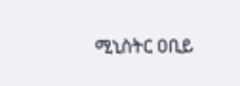ሚኒስትር ዐቢይ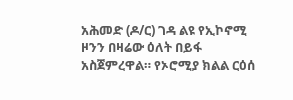አሕመድ (ዶ/ር) ገዳ ልዩ የኢኮኖሚ ዞንን በዛሬው ዕለት በይፋ አስጀምረዋል። የኦሮሚያ ክልል ርዕሰ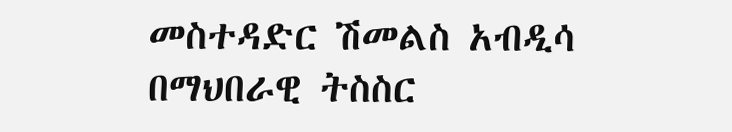መስተዳድር ሽመልስ አብዲሳ በማህበራዊ ትስስር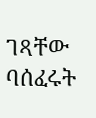ገጻቸው ባሰፈሩት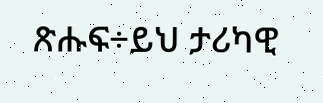ጽሑፍ÷ይህ ታሪካዊ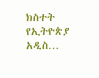ክስተት የኢትዮጵያ አዲስ…